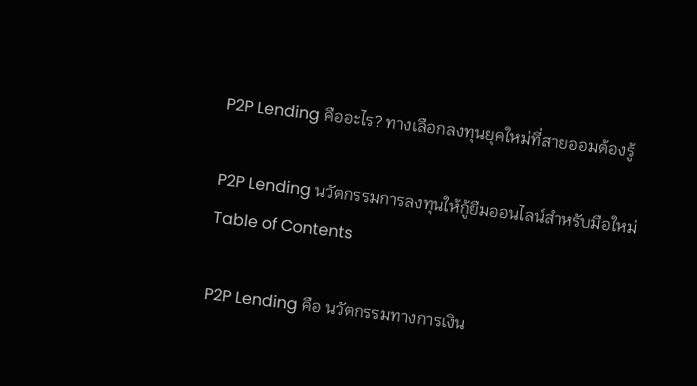P2P Lending คืออะไร? ทางเลือกลงทุนยุคใหม่ที่สายออมต้องรู้

P2P Lending นวัตกรรมการลงทุนให้กู้ยืมออนไลน์สำหรับมือใหม่
Table of Contents

P2P Lending คือ นวัตกรรมทางการเงิน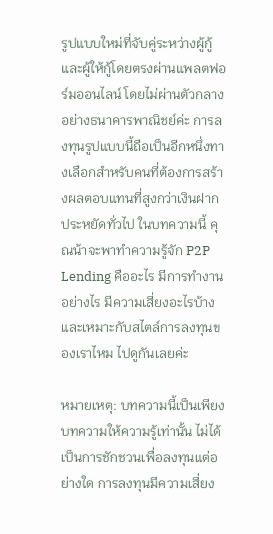รูปแบบใหม่ที่จับคู่ระหว่างผู้กู้และผู้ให้กู้โดยตรงผ่านแพลตฟอร์มออนไลน์ โดยไม่ผ่านตัวกลางอย่างธนาคารพาณิชย์ค่ะ การลงทุนรูปแบบนี้ถือเป็นอีกหนึ่งทางเลือกสำหรับคนที่ต้องการสร้างผลตอบแทนที่สูงกว่าเงินฝากประหยัดทั่วไป ในบทความนี้ คุณน้าจะพาทำความรู้จัก P2P Lending คืออะไร มีการทำงานอย่างไร มีความเสี่ยงอะไรบ้าง และเหมาะกับสไตล์การลงทุนของเราไหม ไปดูกันเลยค่ะ

หมายเหตุ: บทความนี้เป็นเพียงบทความให้ความรู้เท่านั้น ไม่ได้เป็นการชักชวนเพื่อลงทุนแต่อย่างใด การลงทุนมีความเสี่ยง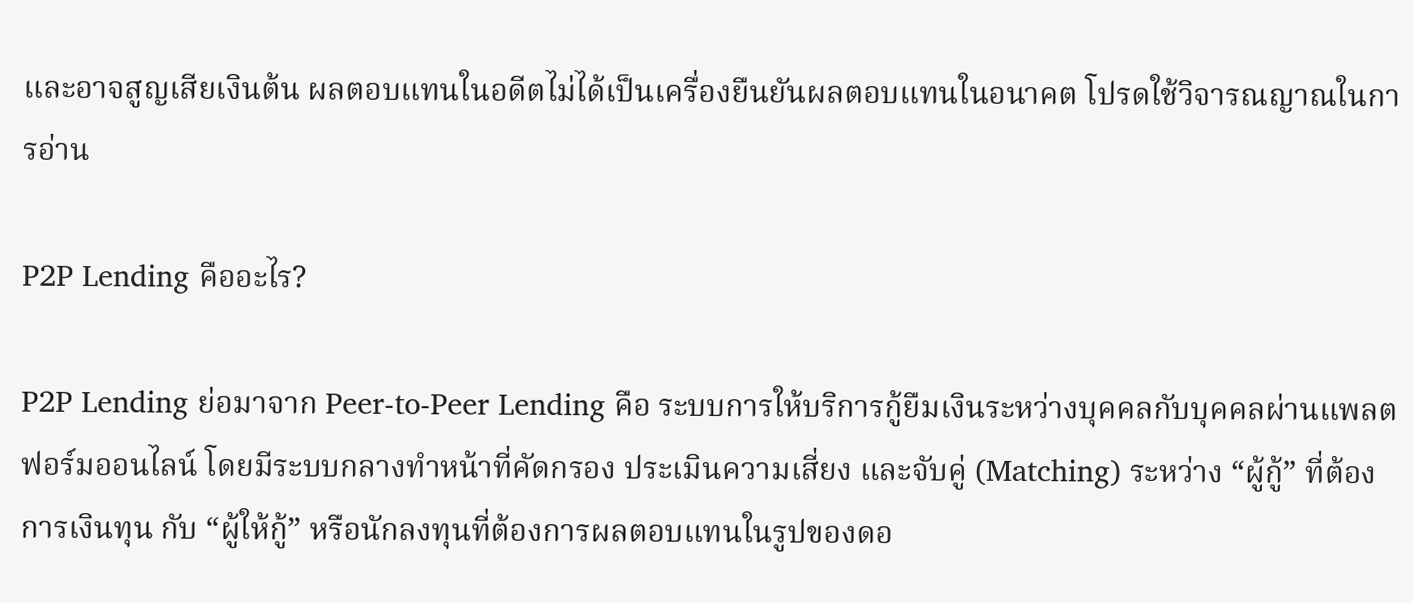และอาจสูญเสียเงินต้น ผลตอบแทนในอดีตไม่ได้เป็นเครื่องยืนยันผลตอบแทนในอนาคต โปรดใช้วิจารณญาณในการอ่าน

P2P Lending คืออะไร?

P2P Lending ย่อมาจาก Peer-to-Peer Lending คือ ระบบการให้บริการกู้ยืมเงินระหว่างบุคคลกับบุคคลผ่านแพลตฟอร์มออนไลน์ โดยมีระบบกลางทำหน้าที่คัดกรอง ประเมินความเสี่ยง และจับคู่ (Matching) ระหว่าง “ผู้กู้” ที่ต้องการเงินทุน กับ “ผู้ให้กู้” หรือนักลงทุนที่ต้องการผลตอบแทนในรูปของดอ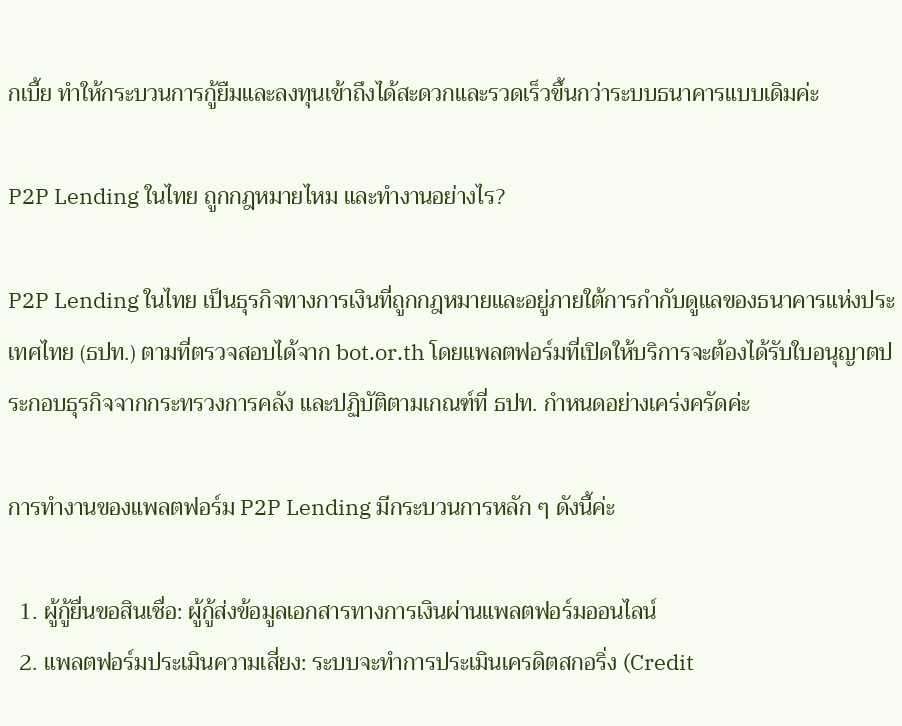กเบี้ย ทำให้กระบวนการกู้ยืมและลงทุนเข้าถึงได้สะดวกและรวดเร็วขึ้นกว่าระบบธนาคารแบบเดิมค่ะ

P2P Lending ในไทย ถูกกฎหมายไหม และทำงานอย่างไร?

P2P Lending ในไทย เป็นธุรกิจทางการเงินที่ถูกกฎหมายและอยู่ภายใต้การกำกับดูแลของธนาคารแห่งประเทศไทย (ธปท.) ตามที่ตรวจสอบได้จาก bot.or.th โดยแพลตฟอร์มที่เปิดให้บริการจะต้องได้รับใบอนุญาตประกอบธุรกิจจากกระทรวงการคลัง และปฏิบัติตามเกณฑ์ที่ ธปท. กำหนดอย่างเคร่งครัดค่ะ

การทำงานของแพลตฟอร์ม P2P Lending มีกระบวนการหลัก ๆ ดังนี้ค่ะ

  1. ผู้กู้ยื่นขอสินเชื่อ: ผู้กู้ส่งข้อมูลเอกสารทางการเงินผ่านแพลตฟอร์มออนไลน์
  2. แพลตฟอร์มประเมินความเสี่ยง: ระบบจะทำการประเมินเครดิตสกอริ่ง (Credit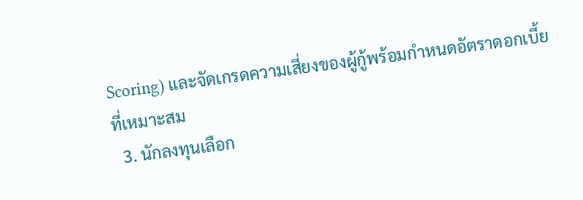Scoring) และจัดเกรดความเสี่ยงของผู้กู้พร้อมกำหนดอัตราดอกเบี้ยที่เหมาะสม
  3. นักลงทุนเลือก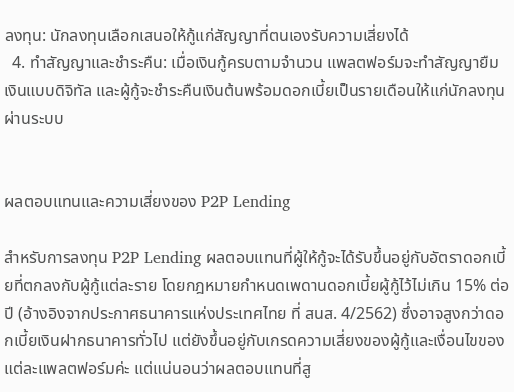ลงทุน: นักลงทุนเลือกเสนอให้กู้แก่สัญญาที่ตนเองรับความเสี่ยงได้
  4. ทำสัญญาและชำระคืน: เมื่อเงินกู้ครบตามจำนวน แพลตฟอร์มจะทำสัญญายืมเงินแบบดิจิทัล และผู้กู้จะชำระคืนเงินต้นพร้อมดอกเบี้ยเป็นรายเดือนให้แก่นักลงทุนผ่านระบบ


ผลตอบแทนและความเสี่ยงของ P2P Lending

สำหรับการลงทุน P2P Lending ผลตอบแทนที่ผู้ให้กู้จะได้รับขึ้นอยู่กับอัตราดอกเบี้ยที่ตกลงกับผู้กู้แต่ละราย โดยกฎหมายกำหนดเพดานดอกเบี้ยผู้กู้ไว้ไม่เกิน 15% ต่อปี (อ้างอิงจากประกาศธนาคารแห่งประเทศไทย ที่ สนส. 4/2562) ซึ่งอาจสูงกว่าดอกเบี้ยเงินฝากธนาคารทั่วไป แต่ยังขึ้นอยู่กับเกรดความเสี่ยงของผู้กู้และเงื่อนไขของแต่ละแพลตฟอร์มค่ะ แต่แน่นอนว่าผลตอบแทนที่สู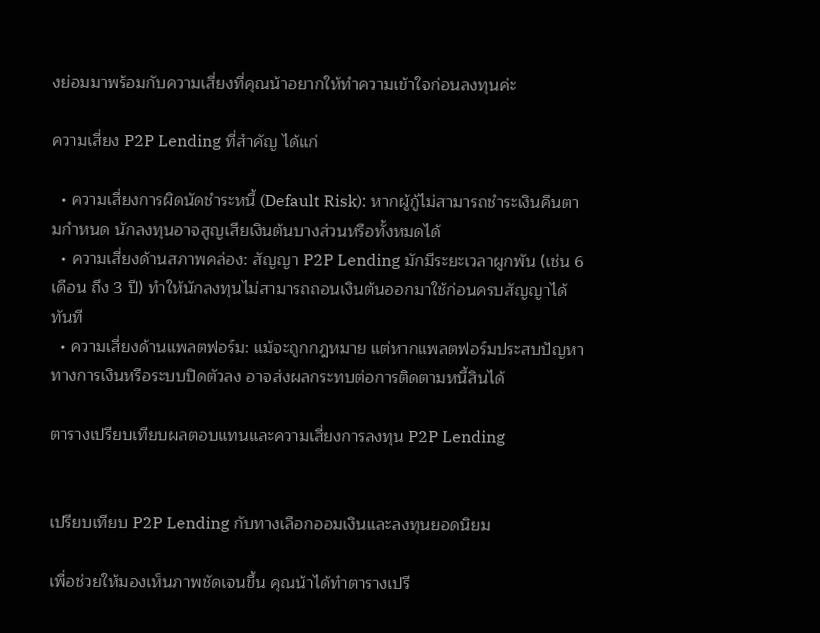งย่อมมาพร้อมกับความเสี่ยงที่คุณน้าอยากให้ทำความเข้าใจก่อนลงทุนค่ะ

ความเสี่ยง P2P Lending ที่สำคัญ ได้แก่

  • ความเสี่ยงการผิดนัดชำระหนี้ (Default Risk): หากผู้กู้ไม่สามารถชำระเงินคืนตามกำหนด นักลงทุนอาจสูญเสียเงินต้นบางส่วนหรือทั้งหมดได้
  • ความเสี่ยงด้านสภาพคล่อง: สัญญา P2P Lending มักมีระยะเวลาผูกพัน (เช่น 6 เดือน ถึง 3 ปี) ทำให้นักลงทุนไม่สามารถถอนเงินต้นออกมาใช้ก่อนครบสัญญาได้ทันที
  • ความเสี่ยงด้านแพลตฟอร์ม: แม้จะถูกกฎหมาย แต่หากแพลตฟอร์มประสบปัญหาทางการเงินหรือระบบปิดตัวลง อาจส่งผลกระทบต่อการติดตามหนี้สินได้

ตารางเปรียบเทียบผลตอบแทนและความเสี่ยงการลงทุน P2P Lending


เปรียบเทียบ P2P Lending กับทางเลือกออมเงินและลงทุนยอดนิยม

เพื่อช่วยให้มองเห็นภาพชัดเจนขึ้น คุณน้าได้ทำตารางเปรี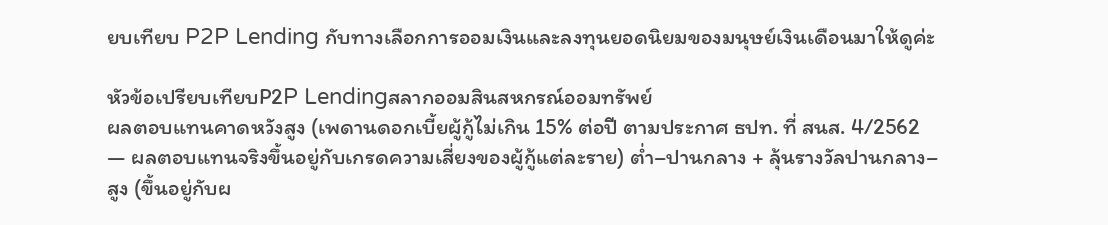ยบเทียบ P2P Lending กับทางเลือกการออมเงินและลงทุนยอดนิยมของมนุษย์เงินเดือนมาให้ดูค่ะ

หัวข้อเปรียบเทียบP2P Lendingสลากออมสินสหกรณ์ออมทรัพย์
ผลตอบแทนคาดหวังสูง (เพดานดอกเบี้ยผู้กู้ไม่เกิน 15% ต่อปี ตามประกาศ ธปท. ที่ สนส. 4/2562 — ผลตอบแทนจริงขึ้นอยู่กับเกรดความเสี่ยงของผู้กู้แต่ละราย) ต่ำ–ปานกลาง + ลุ้นรางวัลปานกลาง–สูง (ขึ้นอยู่กับผ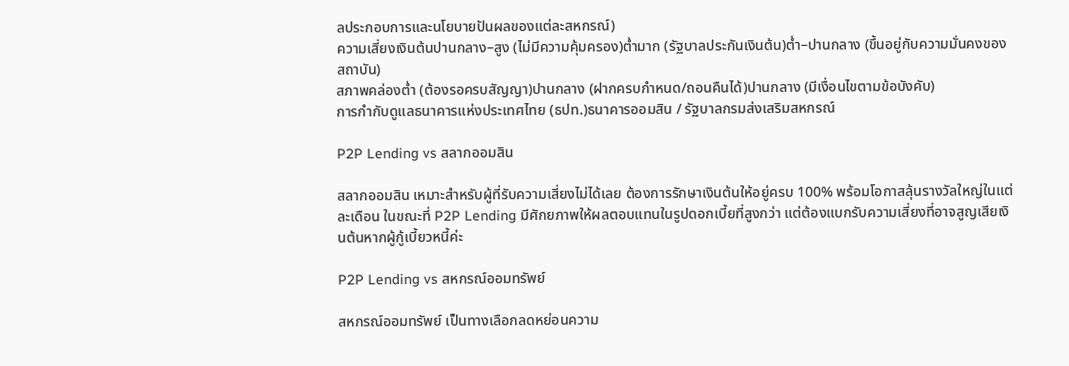ลประกอบการและนโยบายปันผลของแต่ละสหกรณ์)
ความเสี่ยงเงินต้นปานกลาง–สูง (ไม่มีความคุ้มครอง)ต่ำมาก (รัฐบาลประกันเงินต้น)ต่ำ–ปานกลาง (ขึ้นอยู่กับความมั่นคงของสถาบัน)
สภาพคล่องต่ำ (ต้องรอครบสัญญา)ปานกลาง (ฝากครบกำหนด/ถอนคืนได้)ปานกลาง (มีเงื่อนไขตามข้อบังคับ)
การกำกับดูแลธนาคารแห่งประเทศไทย (ธปท.)ธนาคารออมสิน / รัฐบาลกรมส่งเสริมสหกรณ์

P2P Lending vs สลากออมสิน

สลากออมสิน เหมาะสำหรับผู้ที่รับความเสี่ยงไม่ได้เลย ต้องการรักษาเงินต้นให้อยู่ครบ 100% พร้อมโอกาสลุ้นรางวัลใหญ่ในแต่ละเดือน ในขณะที่ P2P Lending มีศักยภาพให้ผลตอบแทนในรูปดอกเบี้ยที่สูงกว่า แต่ต้องแบกรับความเสี่ยงที่อาจสูญเสียเงินต้นหากผู้กู้เบี้ยวหนี้ค่ะ

P2P Lending vs สหกรณ์ออมทรัพย์

สหกรณ์ออมทรัพย์ เป็นทางเลือกลดหย่อนความ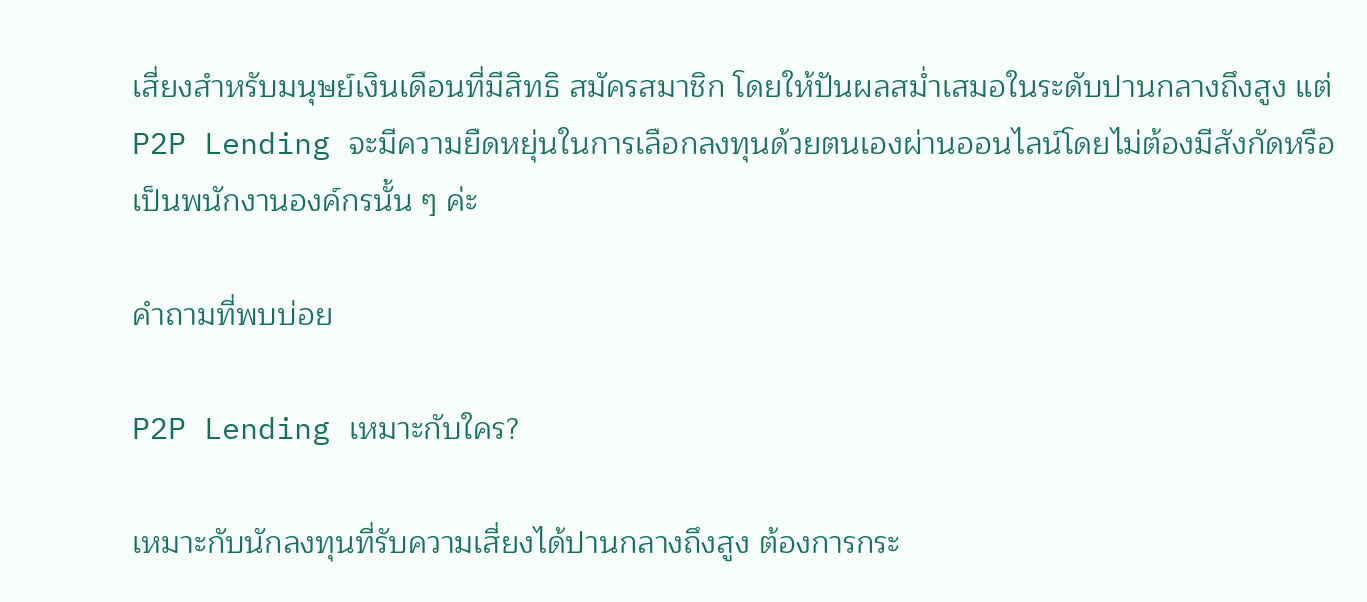เสี่ยงสำหรับมนุษย์เงินเดือนที่มีสิทธิ สมัครสมาชิก โดยให้ปันผลสม่ำเสมอในระดับปานกลางถึงสูง แต่ P2P Lending จะมีความยืดหยุ่นในการเลือกลงทุนด้วยตนเองผ่านออนไลน์โดยไม่ต้องมีสังกัดหรือเป็นพนักงานองค์กรนั้น ๆ ค่ะ

คำถามที่พบบ่อย

P2P Lending เหมาะกับใคร?

เหมาะกับนักลงทุนที่รับความเสี่ยงได้ปานกลางถึงสูง ต้องการกระ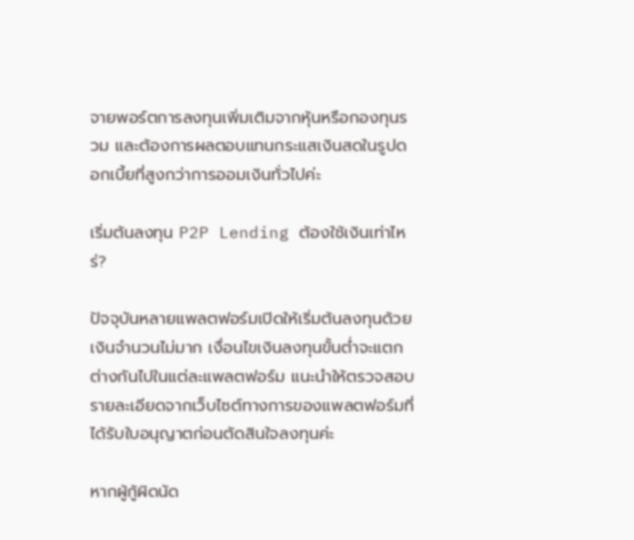จายพอร์ตการลงทุนเพิ่มเติมจากหุ้นหรือกองทุนรวม และต้องการผลตอบแทนกระแสเงินสดในรูปดอกเบี้ยที่สูงกว่าการออมเงินทั่วไปค่ะ

เริ่มต้นลงทุน P2P Lending ต้องใช้เงินเท่าไหร่?

ปัจจุบันหลายแพลตฟอร์มเปิดให้เริ่มต้นลงทุนด้วยเงินจำนวนไม่มาก เงื่อนไขเงินลงทุนขั้นต่ำจะแตกต่างกันไปในแต่ละแพลตฟอร์ม แนะนำให้ตรวจสอบรายละเอียดจากเว็บไซต์ทางการของแพลตฟอร์มที่ได้รับใบอนุญาตก่อนตัดสินใจลงทุนค่ะ

หากผู้กู้ผิดนัด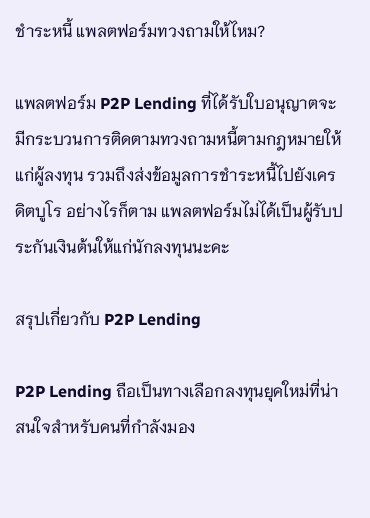ชำระหนี้ แพลตฟอร์มทวงถามให้ไหม?

แพลตฟอร์ม P2P Lending ที่ได้รับใบอนุญาตจะมีกระบวนการติดตามทวงถามหนี้ตามกฎหมายให้แก่ผู้ลงทุน รวมถึงส่งข้อมูลการชำระหนี้ไปยังเครดิตบูโร อย่างไรก็ตาม แพลตฟอร์มไม่ได้เป็นผู้รับประกันเงินต้นให้แก่นักลงทุนนะคะ

สรุปเกี่ยวกับ P2P Lending

P2P Lending ถือเป็นทางเลือกลงทุนยุคใหม่ที่น่าสนใจสำหรับคนที่กำลังมอง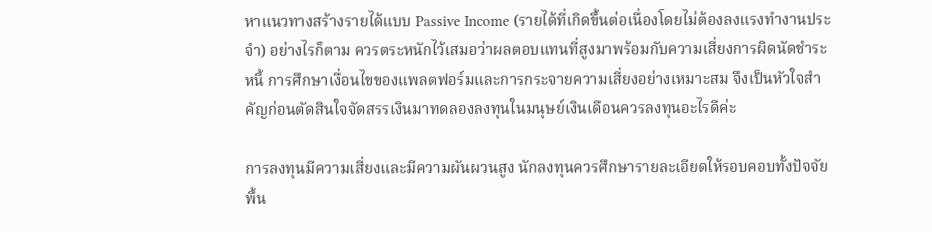หาแนวทางสร้างรายได้แบบ Passive Income (รายได้ที่เกิดขึ้นต่อเนื่องโดยไม่ต้องลงแรงทำงานประจำ) อย่างไรก็ตาม ควรตระหนักไว้เสมอว่าผลตอบแทนที่สูงมาพร้อมกับความเสี่ยงการผิดนัดชำระหนี้ การศึกษาเงื่อนไขของแพลตฟอร์มและการกระจายความเสี่ยงอย่างเหมาะสม จึงเป็นหัวใจสำคัญก่อนตัดสินใจจัดสรรเงินมาทดลองลงทุนในมนุษย์เงินเดือนควรลงทุนอะไรดีค่ะ

การลงทุนมีความเสี่ยงและมีความผันผวนสูง นักลงทุนควรศึกษารายละเอียดให้รอบคอบทั้งปัจจัยพื้น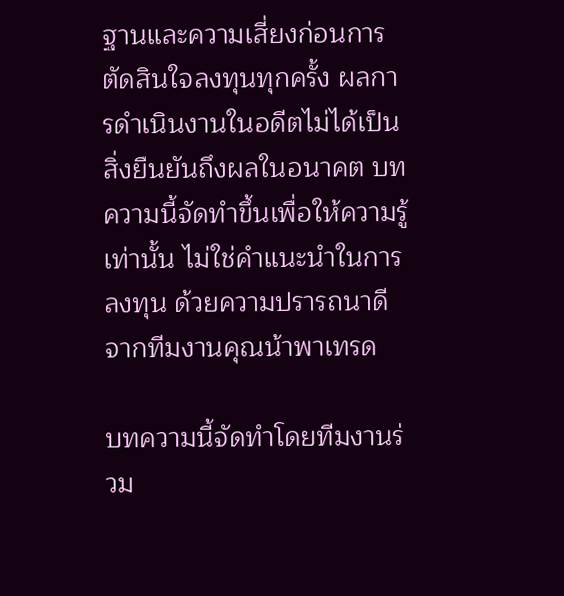ฐานและความเสี่ยงก่อนการตัดสินใจลงทุนทุกครั้ง ผลการดำเนินงานในอดีตไม่ได้เป็นสิ่งยืนยันถึงผลในอนาคต บทความนี้จัดทำขึ้นเพื่อให้ความรู้เท่านั้น ไม่ใช่คำแนะนำในการลงทุน ด้วยความปรารถนาดีจากทีมงานคุณน้าพาเทรด

บทความนี้จัดทำโดยทีมงานร่วม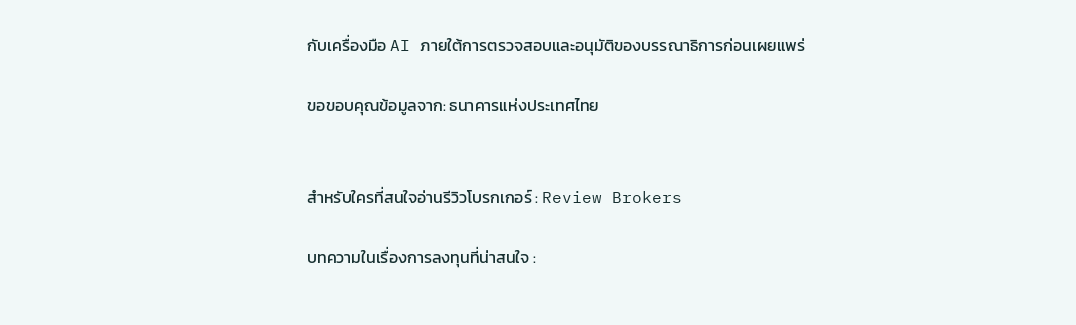กับเครื่องมือ AI ภายใต้การตรวจสอบและอนุมัติของบรรณาธิการก่อนเผยแพร่

ขอขอบคุณข้อมูลจาก: ธนาคารแห่งประเทศไทย


สำหรับใครที่สนใจอ่านรีวิวโบรกเกอร์ : Review Brokers

บทความในเรื่องการลงทุนที่น่าสนใจ :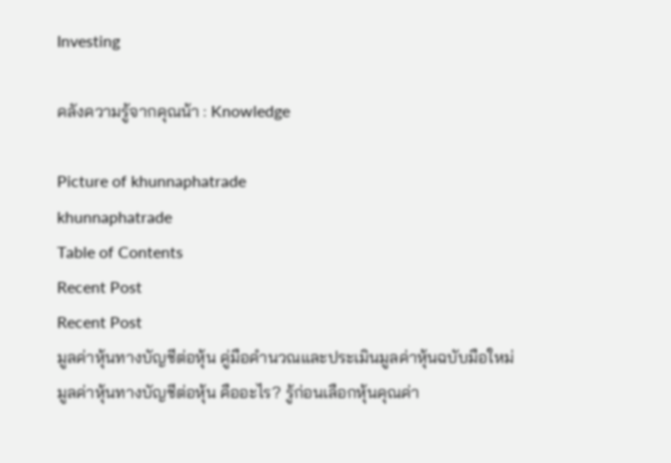Investing

คลังความรู้จากคุณน้า : Knowledge

Picture of khunnaphatrade
khunnaphatrade
Table of Contents
Recent Post
Recent Post
มูลค่าหุ้นทางบัญชีต่อหุ้น คู่มือคำนวณและประเมินมูลค่าหุ้นฉบับมือใหม่
มูลค่าหุ้นทางบัญชีต่อหุ้น คืออะไร? รู้ก่อนเลือกหุ้นคุณค่า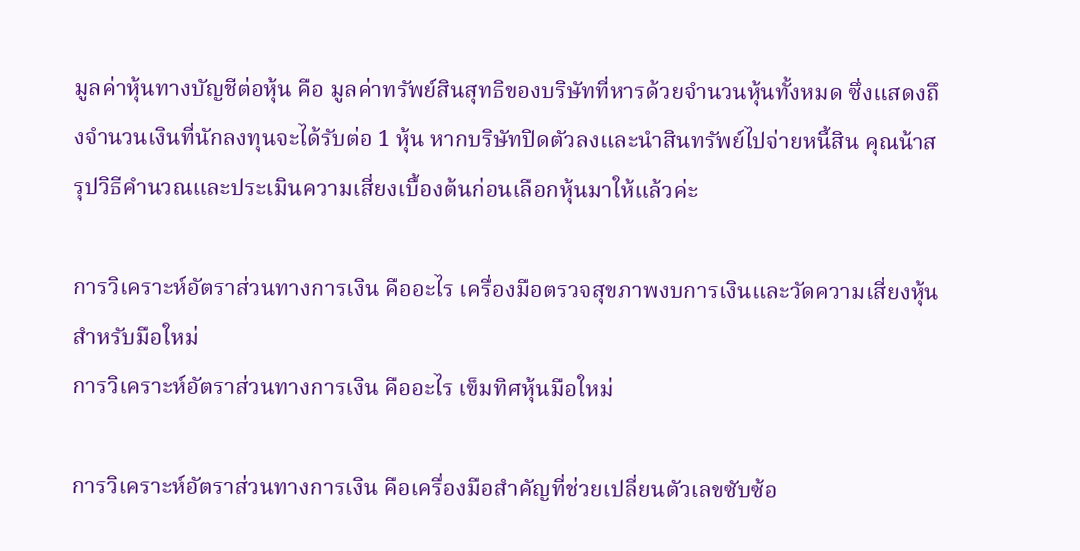มูลค่าหุ้นทางบัญชีต่อหุ้น คือ มูลค่าทรัพย์สินสุทธิของบริษัทที่หารด้วยจำนวนหุ้นทั้งหมด ซึ่งแสดงถึงจำนวนเงินที่นักลงทุนจะได้รับต่อ 1 หุ้น หากบริษัทปิดตัวลงและนำสินทรัพย์ไปจ่ายหนี้สิน คุณน้าสรุปวิธีคำนวณและประเมินความเสี่ยงเบื้องต้นก่อนเลือกหุ้นมาให้แล้วค่ะ

การวิเคราะห์อัตราส่วนทางการเงิน คืออะไร เครื่องมือตรวจสุขภาพงบการเงินและวัดความเสี่ยงหุ้นสำหรับมือใหม่
การวิเคราะห์อัตราส่วนทางการเงิน คืออะไร เข็มทิศหุ้นมือใหม่

การวิเคราะห์อัตราส่วนทางการเงิน คือเครื่องมือสำคัญที่ช่วยเปลี่ยนตัวเลขซับซ้อ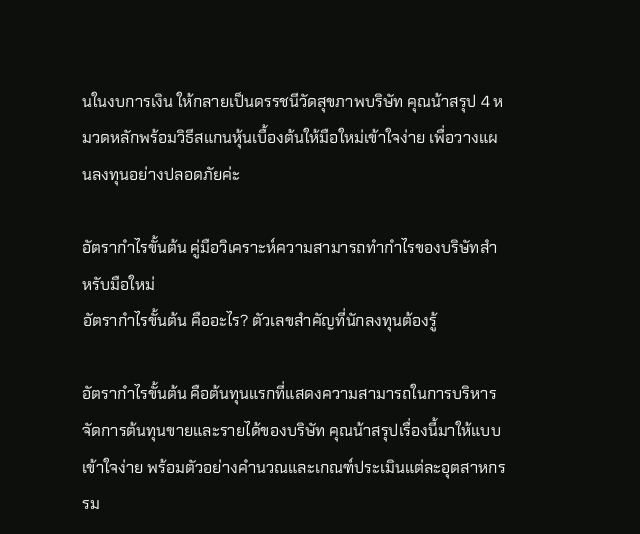นในงบการเงิน ให้กลายเป็นดรรชนีวัดสุขภาพบริษัท คุณน้าสรุป 4 หมวดหลักพร้อมวิธีสแกนหุ้นเบื้องต้นให้มือใหม่เข้าใจง่าย เพื่อวางแผนลงทุนอย่างปลอดภัยค่ะ

อัตรากำไรขั้นต้น คู่มือวิเคราะห์ความสามารถทำกำไรของบริษัทสำหรับมือใหม่
อัตรากำไรขั้นต้น คืออะไร? ตัวเลขสำคัญที่นักลงทุนต้องรู้

อัตรากำไรขั้นต้น คือต้นทุนแรกที่แสดงความสามารถในการบริหารจัดการต้นทุนขายและรายได้ของบริษัท คุณน้าสรุปเรื่องนี้มาให้แบบเข้าใจง่าย พร้อมตัวอย่างคำนวณและเกณฑ์ประเมินแต่ละอุตสาหกรรม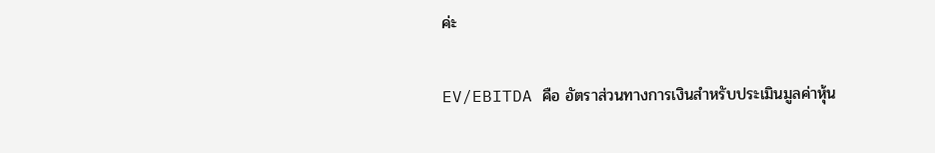ค่ะ

EV/EBITDA คือ อัตราส่วนทางการเงินสำหรับประเมินมูลค่าหุ้น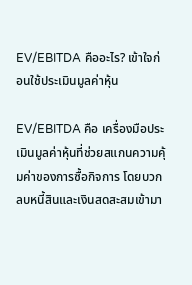EV/EBITDA คืออะไร? เข้าใจก่อนใช้ประเมินมูลค่าหุ้น

EV/EBITDA คือ เครื่องมือประเมินมูลค่าหุ้นที่ช่วยสแกนความคุ้มค่าของการซื้อกิจการ โดยบวกลบหนี้สินและเงินสดสะสมเข้ามา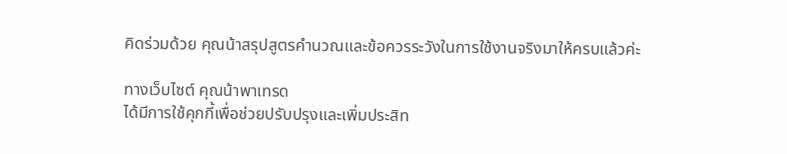คิดร่วมด้วย คุณน้าสรุปสูตรคำนวณและข้อควรระวังในการใช้งานจริงมาให้ครบแล้วค่ะ

ทางเว็บไซต์ คุณน้าพาเทรด
ได้มีการใช้คุกกี้เพื่อช่วยปรับปรุงและเพิ่มประสิท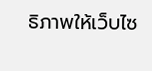ธิภาพให้เว็บไซ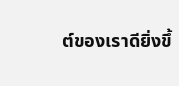ต์ของเราดียิ่งขึ้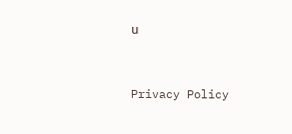น


Privacy Policy